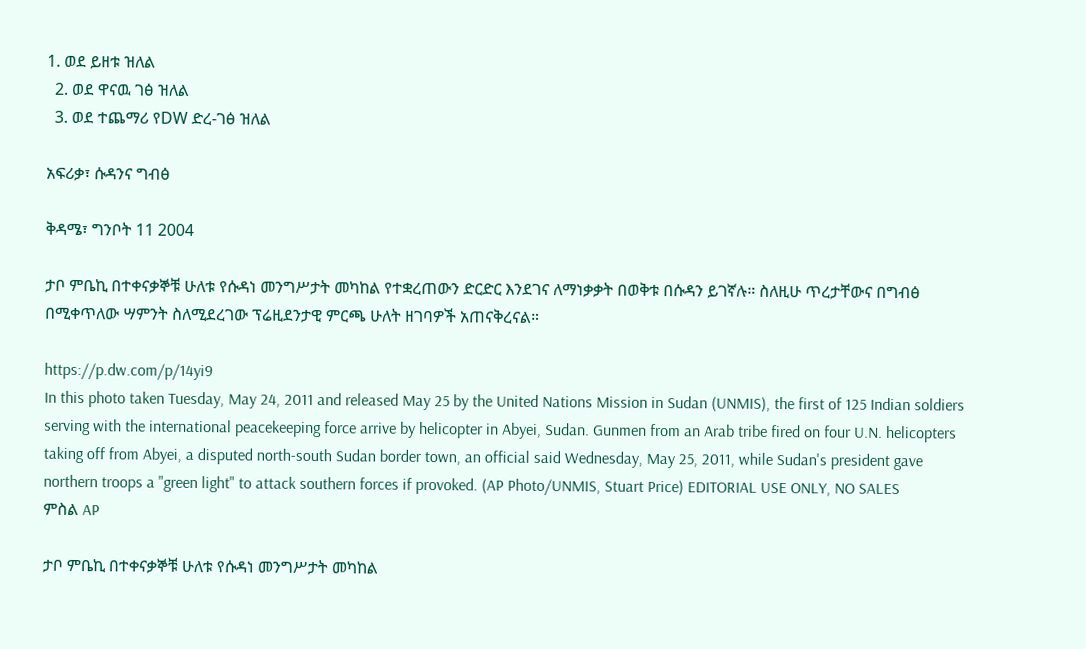1. ወደ ይዘቱ ዝለል
  2. ወደ ዋናዉ ገፅ ዝለል
  3. ወደ ተጨማሪ የDW ድረ-ገፅ ዝለል

አፍሪቃ፣ ሱዳንና ግብፅ

ቅዳሜ፣ ግንቦት 11 2004

ታቦ ምቤኪ በተቀናቃኞቹ ሁለቱ የሱዳነ መንግሥታት መካከል የተቋረጠውን ድርድር እንደገና ለማነቃቃት በወቅቱ በሱዳን ይገኛሉ። ስለዚሁ ጥረታቸውና በግብፅ በሚቀጥለው ሣምንት ስለሚደረገው ፕሬዚደንታዊ ምርጫ ሁለት ዘገባዎች አጠናቅረናል።

https://p.dw.com/p/14yi9
In this photo taken Tuesday, May 24, 2011 and released May 25 by the United Nations Mission in Sudan (UNMIS), the first of 125 Indian soldiers serving with the international peacekeeping force arrive by helicopter in Abyei, Sudan. Gunmen from an Arab tribe fired on four U.N. helicopters taking off from Abyei, a disputed north-south Sudan border town, an official said Wednesday, May 25, 2011, while Sudan's president gave northern troops a "green light" to attack southern forces if provoked. (AP Photo/UNMIS, Stuart Price) EDITORIAL USE ONLY, NO SALES
ምስል AP

ታቦ ምቤኪ በተቀናቃኞቹ ሁለቱ የሱዳነ መንግሥታት መካከል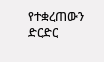የተቋረጠውን ድርድር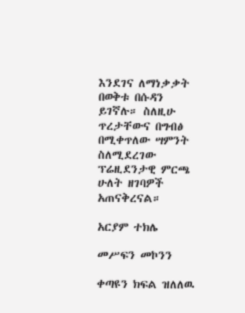እንደገና ለማነቃቃት በወቅቱ በሱዳን ይገኛሉ። ስለዚሁ ጥረታቸውና በግብፅ በሚቀጥለው ሣምንት ስለሚደረገው ፕሬዚደንታዊ ምርጫ ሁለት ዘገባዎች አጠናቅረናል።

አርያም ተክሌ

መሥፍን መኮንን

ቀጣዩን ክፍል ዝለለዉ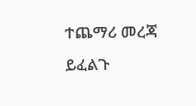ተጨማሪ መረጃ ይፈልጉ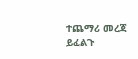ተጨማሪ መረጃ ይፈልጉ